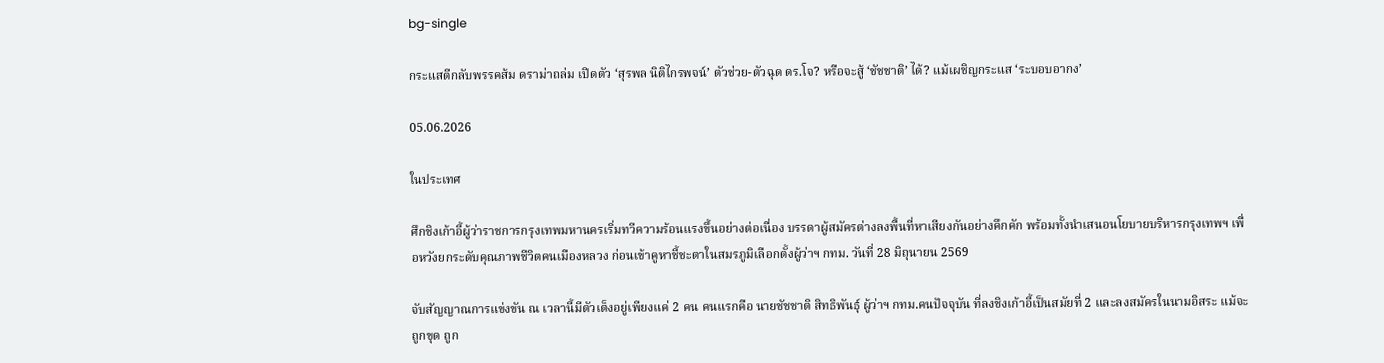bg-single

กระแสตีกลับพรรคส้ม ดราม่าถล่ม เปิดตัว ‘สุรพล นิติไกรพจน์’ ตัวช่วย-ตัวฉุด ดร.โจ? หรือจะสู้ ‘ชัชชาติ’ ได้? แม้เผชิญกระแส ‘ระบอบอากง’

05.06.2026

ในประเทศ

ศึกชิงเก้าอี้ผู้ว่าราชการกรุงเทพมหานครเริ่มทวีความร้อนแรงขึ้นอย่างต่อเนื่อง บรรดาผู้สมัครต่างลงพื้นที่หาเสียงกันอย่างคึกคัก พร้อมทั้งนำเสนอนโยบายบริหารกรุงเทพฯ เพื่อหวังยกระดับคุณภาพชีวิตคนเมืองหลวง ก่อนเข้าคูหาชี้ชะตาในสมรภูมิเลือกตั้งผู้ว่าฯ กทม. วันที่ 28 มิถุนายน 2569

จับสัญญาณการแข่งขัน ณ เวลานี้มีตัวเต็งอยู่เพียงแค่ 2 คน คนแรกคือ นายชัชชาติ สิทธิพันธุ์ ผู้ว่าฯ กทม.คนปัจจุบัน ที่ลงชิงเก้าอี้เป็นสมัยที่ 2 และลงสมัครในนามอิสระ แม้จะถูกขุด ถูก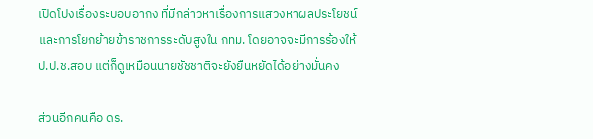เปิดโปงเรื่องระบอบอากง ที่มีกล่าวหาเรื่องการแสวงหาผลประโยชน์และการโยกย้ายข้าราชการระดับสูงใน กทม. โดยอาจจะมีการร้องให้ ป.ป.ช.สอบ แต่ก็ดูเหมือนนายชัชชาติจะยังยืนหยัดได้อย่างมั่นคง

ส่วนอีกคนคือ ดร.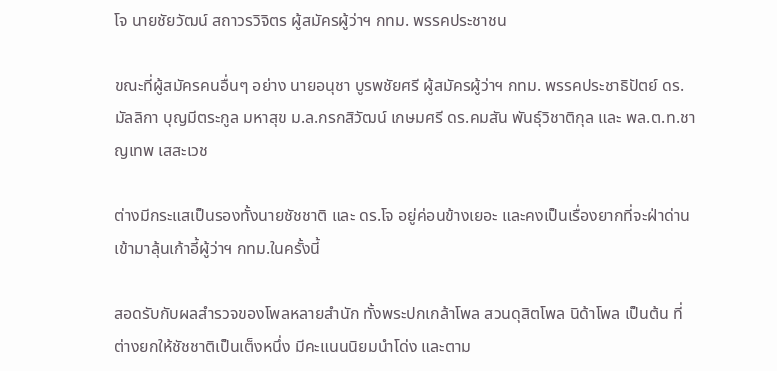โจ นายชัยวัฒน์ สถาวรวิจิตร ผู้สมัครผู้ว่าฯ กทม. พรรคประชาชน

ขณะที่ผู้สมัครคนอื่นๆ อย่าง นายอนุชา บูรพชัยศรี ผู้สมัครผู้ว่าฯ กทม. พรรคประชาธิปัตย์ ดร.มัลลิกา บุญมีตระกูล มหาสุข ม.ล.กรกสิวัฒน์ เกษมศรี ดร.คมสัน พันธุ์วิชาติกุล และ พล.ต.ท.ชาญเทพ เสสะเวช

ต่างมีกระแสเป็นรองทั้งนายชัชชาติ และ ดร.โจ อยู่ค่อนข้างเยอะ และคงเป็นเรื่องยากที่จะฝ่าด่านเข้ามาลุ้นเก้าอี้ผู้ว่าฯ กทม.ในครั้งนี้

สอดรับกับผลสำรวจของโพลหลายสำนัก ทั้งพระปกเกล้าโพล สวนดุสิตโพล นิด้าโพล เป็นต้น ที่ต่างยกให้ชัชชาติเป็นเต็งหนึ่ง มีคะแนนนิยมนำโด่ง และตาม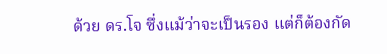ด้วย ดร.โจ ซึ่งแม้ว่าจะเป็นรอง แต่ก็ต้องกัด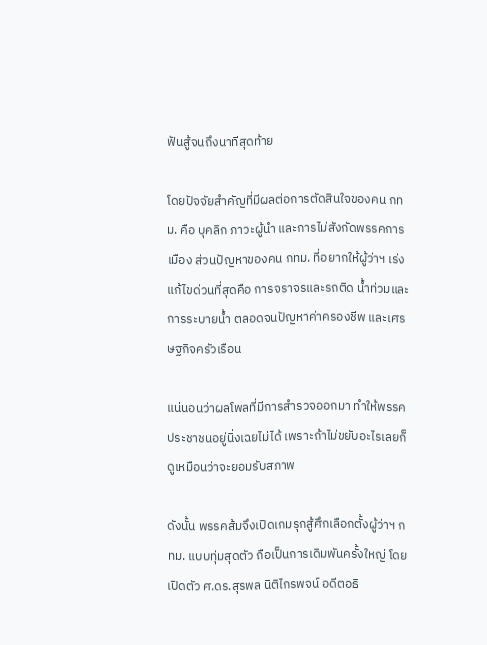ฟันสู้จนถึงนาทีสุดท้าย

โดยปัจจัยสำคัญที่มีผลต่อการตัดสินใจของคน กทม. คือ บุคลิก ภาวะผู้นำ และการไม่สังกัดพรรคการเมือง ส่วนปัญหาของคน กทม. ที่อยากให้ผู้ว่าฯ เร่งแก้ไขด่วนที่สุดคือ การจราจรและรถติด น้ำท่วมและการระบายน้ำ ตลอดจนปัญหาค่าครองชีพ และเศรษฐกิจครัวเรือน

แน่นอนว่าผลโพลที่มีการสำรวจออกมา ทำให้พรรคประชาชนอยู่นิ่งเฉยไม่ได้ เพราะถ้าไม่ขยับอะไรเลยก็ดูเหมือนว่าจะยอมรับสภาพ

ดังนั้น พรรคส้มจึงเปิดเกมรุกสู้ศึกเลือกตั้งผู้ว่าฯ กทม. แบบทุ่มสุดตัว ถือเป็นการเดิมพันครั้งใหญ่ โดยเปิดตัว ศ.ดร.สุรพล นิติไกรพจน์ อดีตอธิ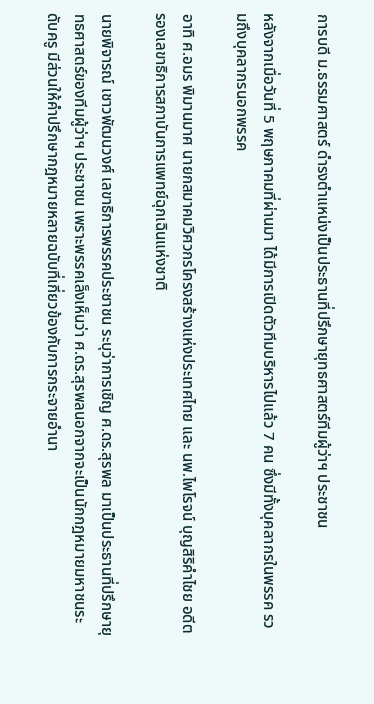การบดี ม.ธรรมศาสตร์ ดำรงตำแหน่งเป็นประธานที่ปรึกษายุทธศาสตร์ทีมผู้ว่าฯ ประชาชน

หลังจากเมื่อวันที่ 5 พฤษภาคมที่ผ่านมา ได้มีการเปิดตัวทีมบริหารไปแล้ว 7 คน ซึ่งมีทั้งบุคลากรในพรรค รวมถึงบุคลากรนอกพรรค

อาทิ ศ.อมร พิมานมาศ นายกสมาคมวิศวกรโครงสร้างแห่งประเทศไทย และ นพ.ไพโรจน์ บุญสิริคำไชย อดีตรองเลขาธิการสภาบันการแพทย์ฉุกเฉินแห่งชาติ

นายพิจารณ์ เชาวพัฒนวงศ์ เลขาธิการพรรคประชาชน ระบุว่าการเชิญ ศ.ดร.สุรพล มาเป็นประธานที่ปรึกษายุทธศาสตร์ของทีมผู้ว่าฯ ประชาชน เพราะพรรคเล็งเห็นว่า ศ.ดร.สุรพลนอกจากจะเป็นนักกฎหมายมหาชนระดับครู มีส่วนให้คำปรึกษากฎหมายหลายฉบับที่เกี่ยวข้องกับการกระจายอำนา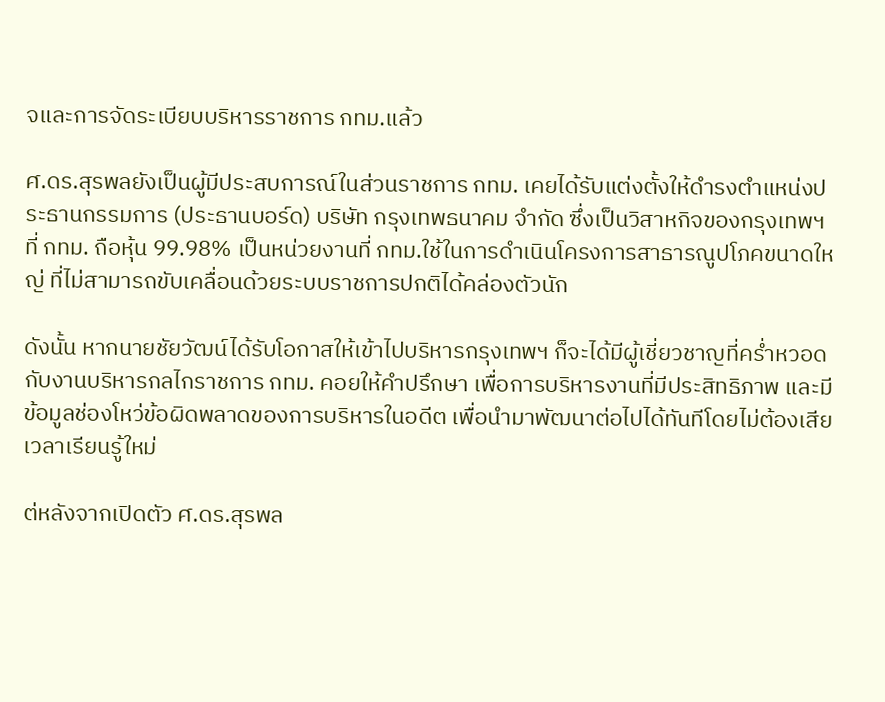จและการจัดระเบียบบริหารราชการ กทม.แล้ว

ศ.ดร.สุรพลยังเป็นผู้มีประสบการณ์ในส่วนราชการ กทม. เคยได้รับแต่งตั้งให้ดำรงตำแหน่งประธานกรรมการ (ประธานบอร์ด) บริษัท กรุงเทพธนาคม จำกัด ซึ่งเป็นวิสาหกิจของกรุงเทพฯ ที่ กทม. ถือหุ้น 99.98% เป็นหน่วยงานที่ กทม.ใช้ในการดำเนินโครงการสาธารณูปโภคขนาดใหญ่ ที่ไม่สามารถขับเคลื่อนด้วยระบบราชการปกติได้คล่องตัวนัก

ดังนั้น หากนายชัยวัฒน์ได้รับโอกาสให้เข้าไปบริหารกรุงเทพฯ ก็จะได้มีผู้เชี่ยวชาญที่คร่ำหวอดกับงานบริหารกลไกราชการ กทม. คอยให้คำปรึกษา เพื่อการบริหารงานที่มีประสิทธิภาพ และมีข้อมูลช่องโหว่ข้อผิดพลาดของการบริหารในอดีต เพื่อนำมาพัฒนาต่อไปได้ทันทีโดยไม่ต้องเสียเวลาเรียนรู้ใหม่

ต่หลังจากเปิดตัว ศ.ดร.สุรพล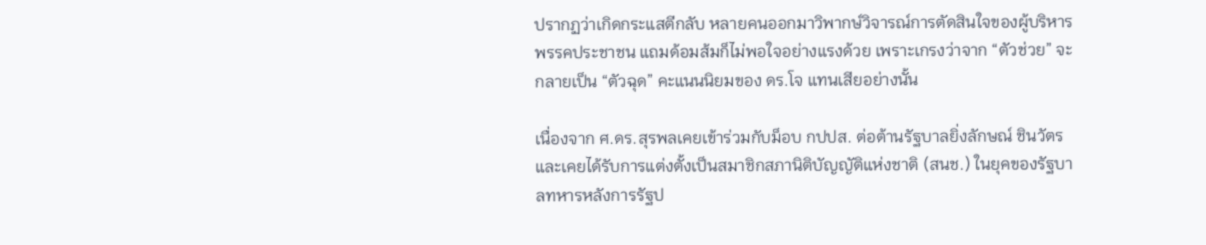ปรากฏว่าเกิดกระแสตีกลับ หลายคนออกมาวิพากษ์วิจารณ์การตัดสินใจของผู้บริหารพรรคประชาชน แถมด้อมส้มก็ไม่พอใจอย่างแรงด้วย เพราะเกรงว่าจาก “ตัวช่วย” จะกลายเป็น “ตัวฉุด” คะแนนนิยมของ ดร.โจ แทนเสียอย่างนั้น

เนื่องจาก ศ.ดร.สุรพลเคยเข้าร่วมกับม็อบ กปปส. ต่อต้านรัฐบาลยิ่งลักษณ์ ชินวัตร และเคยได้รับการแต่งตั้งเป็นสมาชิกสภานิติบัญญัติแห่งชาติ (สนช.) ในยุคของรัฐบาลทหารหลังการรัฐป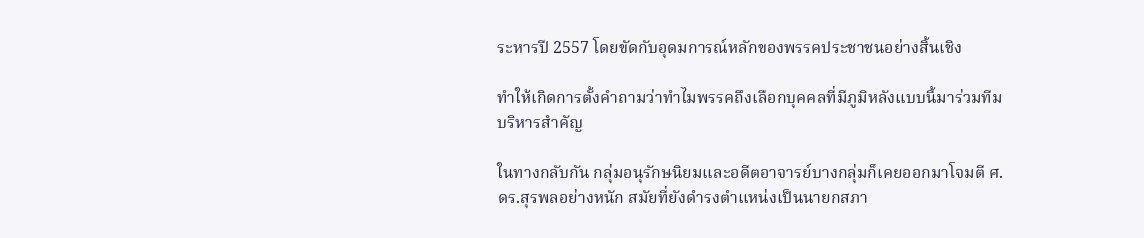ระหารปี 2557 โดยขัดกับอุดมการณ์หลักของพรรคประชาชนอย่างสิ้นเชิง

ทำให้เกิดการตั้งคำถามว่าทำไมพรรคถึงเลือกบุคคลที่มีภูมิหลังแบบนี้มาร่วมทีมบริหารสำคัญ

ในทางกลับกัน กลุ่มอนุรักษนิยมและอดีตอาจารย์บางกลุ่มก็เคยออกมาโจมตี ศ.ดร.สุรพลอย่างหนัก สมัยที่ยังดำรงตำแหน่งเป็นนายกสภา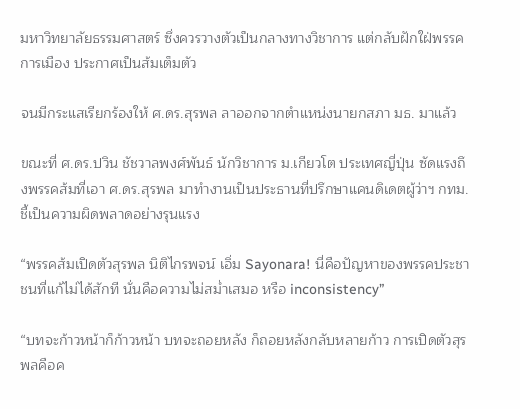มหาวิทยาลัยธรรมศาสตร์ ซึ่งควรวางตัวเป็นกลางทางวิชาการ แต่กลับฝักใฝ่พรรคการเมือง ประกาศเป็นส้มเต็มตัว

จนมีกระแสเรียกร้องให้ ศ.ดร.สุรพล ลาออกจากตำแหน่งนายกสภา มธ. มาแล้ว

ขณะที่ ศ.ดร.ปวิน ชัชวาลพงศ์พันธ์ นักวิชาการ ม.เกียวโต ประเทศญี่ปุ่น ซัดแรงถึงพรรคส้มที่เอา ศ.ดร.สุรพล มาทำงานเป็นประธานที่ปรึกษาแคนดิเดตผู้ว่าฯ กทม. ชี้เป็นความผิดพลาดอย่างรุนแรง

“พรรคส้มเปิดตัวสุรพล นิติไกรพจน์ เอิ่ม Sayonara! นี่คือปัญหาของพรรคประชาชนที่แก้ไม่ได้สักที นั่นคือความไม่สม่ำเสมอ หรือ inconsistency”

“บทจะก้าวหน้าก็ก้าวหน้า บทจะถอยหลัง ก็ถอยหลังกลับหลายก้าว การเปิดตัวสุรพลคือค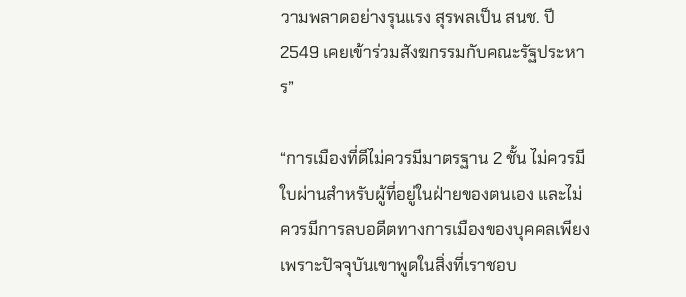วามพลาดอย่างรุนแรง สุรพลเป็น สนช. ปี 2549 เคยเข้าร่วมสังฆกรรมกับคณะรัฐประหาร”

“การเมืองที่ดีไม่ควรมีมาตรฐาน 2 ชั้น ไม่ควรมีใบผ่านสำหรับผู้ที่อยู่ในฝ่ายของตนเอง และไม่ควรมีการลบอดีตทางการเมืองของบุคคลเพียงเพราะปัจจุบันเขาพูดในสิ่งที่เราชอบ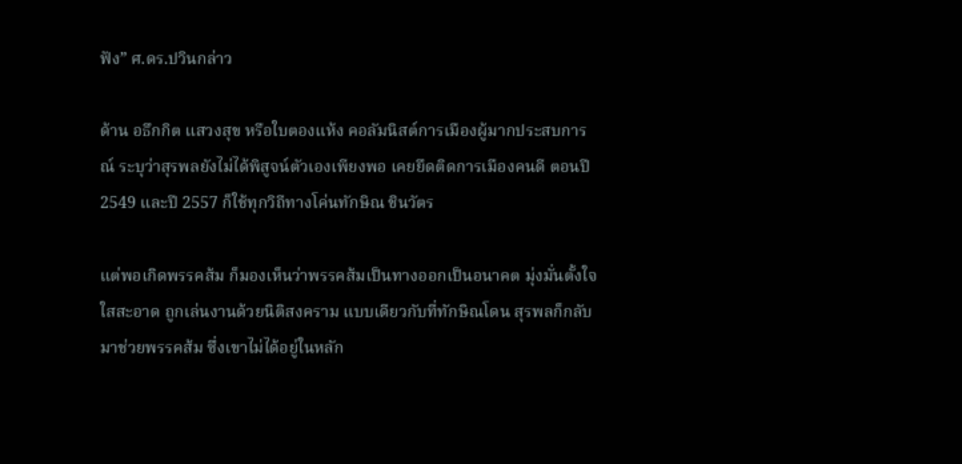ฟัง” ศ.ดร.ปวินกล่าว

ด้าน อธึกกิต แสวงสุข หรือใบตองแห้ง คอลัมนิสต์การเมืองผู้มากประสบการณ์ ระบุว่าสุรพลยังไม่ได้พิสูจน์ตัวเองเพียงพอ เคยยึดติดการเมืองคนดี ตอนปี 2549 และปี 2557 ก็ใช้ทุกวิถีทางโค่นทักษิณ ชินวัตร

แต่พอเกิดพรรคส้ม ก็มองเห็นว่าพรรคส้มเป็นทางออกเป็นอนาคต มุ่งมั่นตั้งใจใสสะอาด ถูกเล่นงานด้วยนิติสงคราม แบบเดียวกับที่ทักษิณโดน สุรพลก็กลับมาช่วยพรรคส้ม ซึ่งเขาไม่ได้อยู่ในหลัก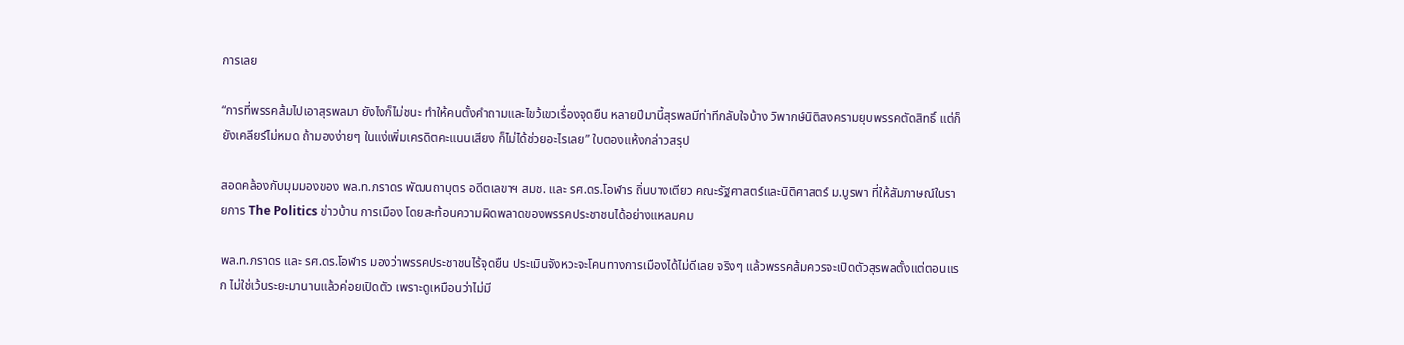การเลย

“การที่พรรคส้มไปเอาสุรพลมา ยังไงก็ไม่ชนะ ทำให้คนตั้งคำถามและไขว้เขวเรื่องจุดยืน หลายปีมานี้สุรพลมีท่าทีกลับใจบ้าง วิพากษ์นิติสงครามยุบพรรคตัดสิทธิ์ แต่ก็ยังเคลียร์ไม่หมด ถ้ามองง่ายๆ ในแง่เพิ่มเครดิตคะแนนเสียง ก็ไม่ได้ช่วยอะไรเลย” ใบตองแห้งกล่าวสรุป

สอดคล้องกับมุมมองของ พล.ท.ภราดร พัฒนถาบุตร อดีตเลขาฯ สมช. และ รศ.ดร.โอฬาร ถิ่นบางเตียว คณะรัฐศาสตร์และนิติศาสตร์ ม.บูรพา ที่ให้สัมภาษณ์ในรายการ The Politics ข่าวบ้าน การเมือง โดยสะท้อนความผิดพลาดของพรรคประชาชนได้อย่างแหลมคม

พล.ท.ภราดร และ รศ.ดร.โอฬาร มองว่าพรรคประชาชนไร้จุดยืน ประเมินจังหวะจะโคนทางการเมืองได้ไม่ดีเลย จริงๆ แล้วพรรคส้มควรจะเปิดตัวสุรพลตั้งแต่ตอนแรก ไม่ใช่เว้นระยะมานานแล้วค่อยเปิดตัว เพราะดูเหมือนว่าไม่มี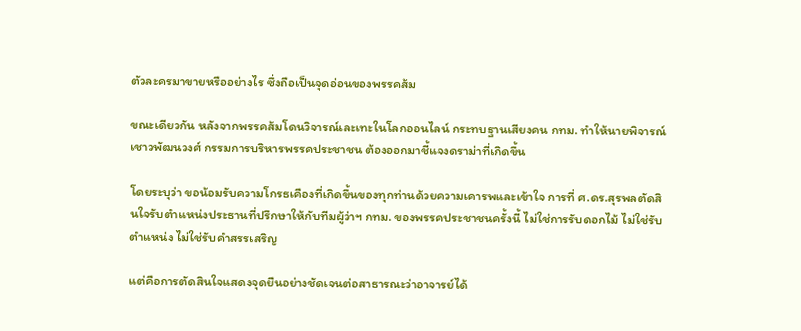ตัวละครมาขายหรืออย่างไร ซึ่งถือเป็นจุดอ่อนของพรรคส้ม

ขณะเดียวกัน หลังจากพรรคส้มโดนวิจารณ์เละเทะในโลกออนไลน์ กระทบฐานเสียงคน กทม. ทำให้นายพิจารณ์ เชาวพัฒนวงศ์ กรรมการบริหารพรรคประชาชน ต้องออกมาชี้แจงดราม่าที่เกิดขึ้น

โดยระบุว่า ขอน้อมรับความโกรธเคืองที่เกิดขึ้นของทุกท่านด้วยความเคารพและเข้าใจ การที่ ศ.ดร.สุรพลตัดสินใจรับตำแหน่งประธานที่ปรึกษาให้กับทีมผู้ว่าฯ กทม. ของพรรคประชาชนครั้งนี้ ไม่ใช่การรับดอกไม้ ไม่ใช่รับตำแหน่ง ไม่ใช่รับคำสรรเสริญ

แต่คือการตัดสินใจแสดงจุดยืนอย่างชัดเจนต่อสาธารณะว่าอาจารย์ได้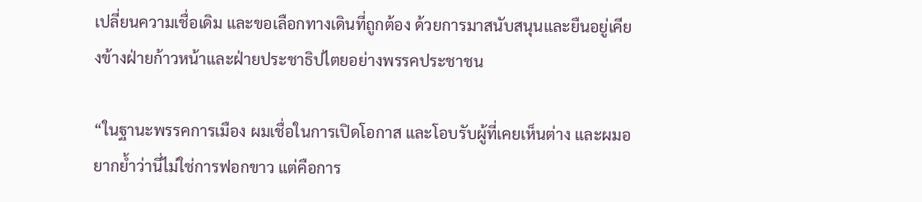เปลี่ยนความเชื่อเดิม และขอเลือกทางเดินที่ถูกต้อง ด้วยการมาสนับสนุนและยืนอยู่เคียงข้างฝ่ายก้าวหน้าและฝ่ายประชาธิปไตยอย่างพรรคประชาชน

“ในฐานะพรรคการเมือง ผมเชื่อในการเปิดโอกาส และโอบรับผู้ที่เคยเห็นต่าง และผมอยากย้ำว่านี่ไม่ใช่การฟอกขาว แต่คือการ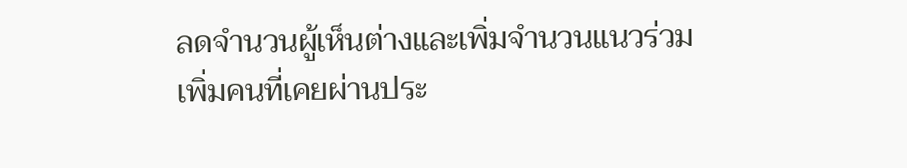ลดจำนวนผู้เห็นต่างและเพิ่มจำนวนแนวร่วม เพิ่มคนที่เคยผ่านประ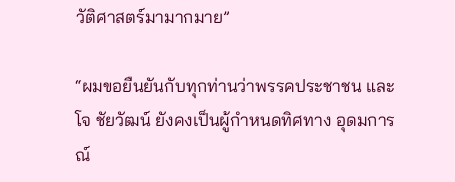วัติศาสตร์มามากมาย”

“ผมขอยืนยันกับทุกท่านว่าพรรคประชาชน และโจ ชัยวัฒน์ ยังคงเป็นผู้กำหนดทิศทาง อุดมการณ์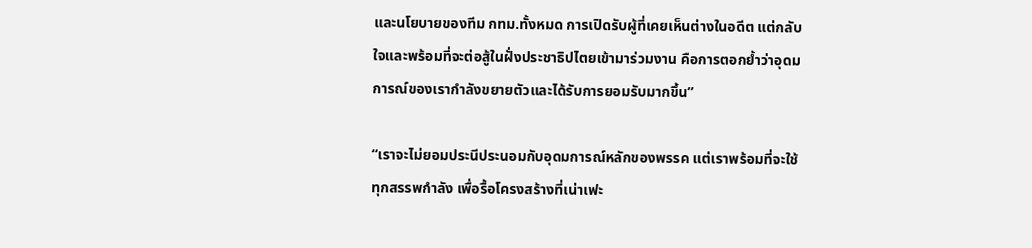และนโยบายของทีม กทม.ทั้งหมด การเปิดรับผู้ที่เคยเห็นต่างในอดีต แต่กลับใจและพร้อมที่จะต่อสู้ในฝั่งประชาธิปไตยเข้ามาร่วมงาน คือการตอกย้ำว่าอุดมการณ์ของเรากำลังขยายตัวและได้รับการยอมรับมากขึ้น”

“เราจะไม่ยอมประนีประนอมกับอุดมการณ์หลักของพรรค แต่เราพร้อมที่จะใช้ทุกสรรพกำลัง เพื่อรื้อโครงสร้างที่เน่าเฟะ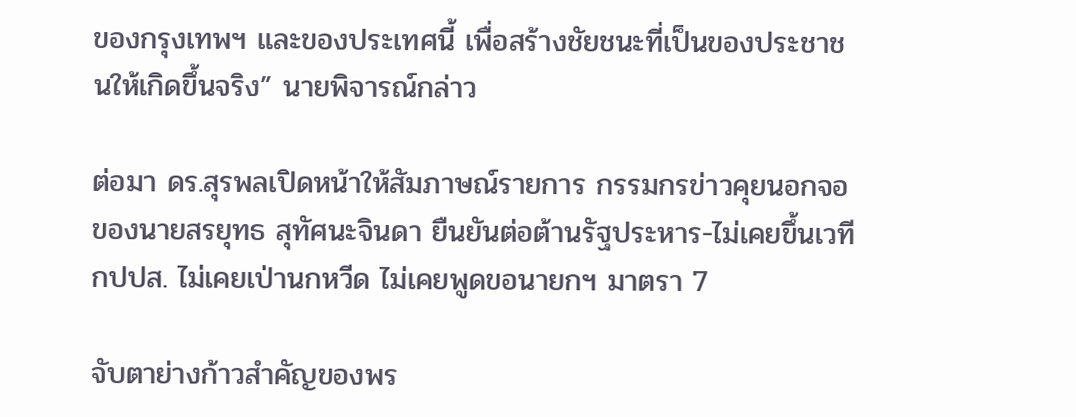ของกรุงเทพฯ และของประเทศนี้ เพื่อสร้างชัยชนะที่เป็นของประชาชนให้เกิดขึ้นจริง” นายพิจารณ์กล่าว

ต่อมา ดร.สุรพลเปิดหน้าให้สัมภาษณ์รายการ กรรมกรข่าวคุยนอกจอ ของนายสรยุทธ สุทัศนะจินดา ยืนยันต่อต้านรัฐประหาร-ไม่เคยขึ้นเวที กปปส. ไม่เคยเป่านกหวีด ไม่เคยพูดขอนายกฯ มาตรา 7

จับตาย่างก้าวสำคัญของพร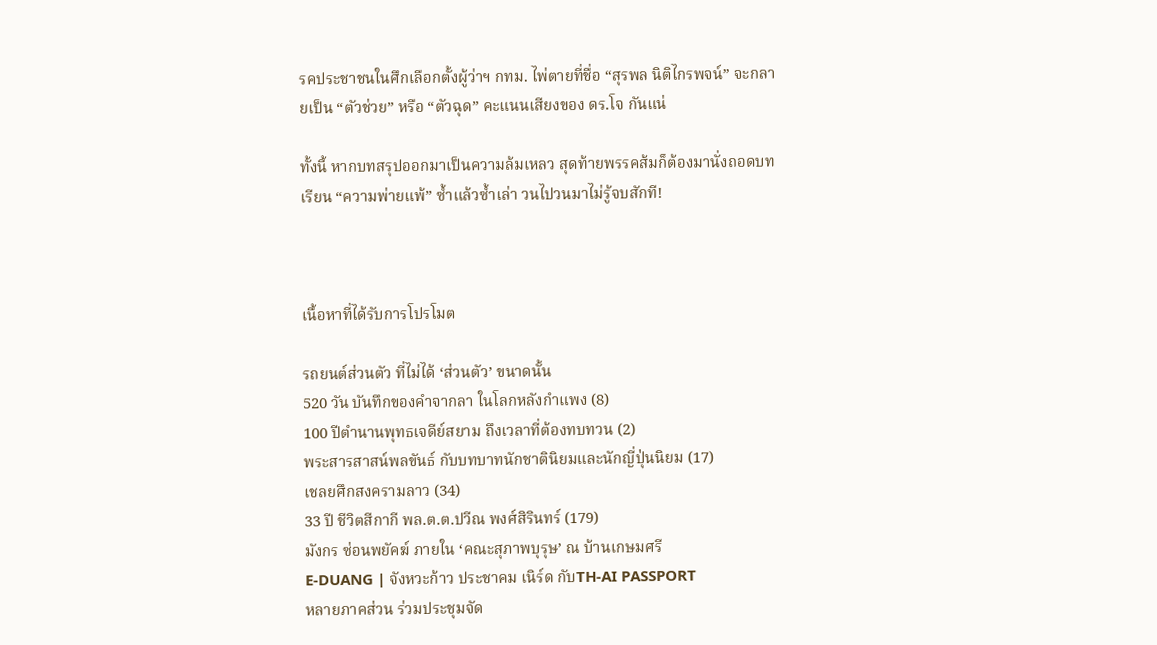รคประชาชนในศึกเลือกตั้งผู้ว่าฯ กทม. ไพ่ตายที่ชื่อ “สุรพล นิติไกรพจน์” จะกลายเป็น “ตัวช่วย” หรือ “ตัวฉุด” คะแนนเสียงของ ดร.โจ กันแน่

ทั้งนี้ หากบทสรุปออกมาเป็นความล้มเหลว สุดท้ายพรรคส้มก็ต้องมานั่งถอดบทเรียน “ความพ่ายแพ้” ซ้ำแล้วซ้ำเล่า วนไปวนมาไม่รู้จบสักที!



เนื้อหาที่ได้รับการโปรโมต

รถยนต์ส่วนตัว ที่ไม่ได้ ‘ส่วนตัว’ ขนาดนั้น
520 วัน บันทึกของคำจากลา ในโลกหลังกำแพง (8)
100 ปีตำนานพุทธเจดีย์สยาม ถึงเวลาที่ต้องทบทวน (2)
พระสารสาสน์พลขันธ์ กับบทบาทนักชาตินิยมและนักญี่ปุ่นนิยม (17)
เชลยศึกสงครามลาว (34)
33 ปี ชีวิตสีกากี พล.ต.ต.ปวีณ พงศ์สิรินทร์ (179)
มังกร ซ่อนพยัคฆ์ ภายใน ‘คณะสุภาพบุรุษ’ ณ บ้านเกษมศรี
E-DUANG | จังหวะก้าว ประชาคม เนิร์ด กับTH-AI PASSPORT
หลายภาคส่วน ร่วมประชุมจัด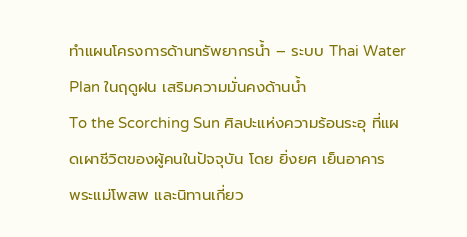ทำแผนโครงการด้านทรัพยากรน้ำ – ระบบ Thai Water Plan ในฤดูฝน เสริมความมั่นคงด้านน้ำ
To the Scorching Sun ศิลปะแห่งความร้อนระอุ ที่แผดเผาชีวิตของผู้คนในปัจจุบัน โดย ยิ่งยศ เย็นอาคาร
พระแม่โพสพ และนิทานเกี่ยว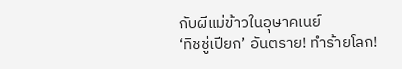กับผีแม่ข้าวในอุษาคเนย์
‘ทิชชู่เปียก’ อันตราย! ทำร้ายโลก!